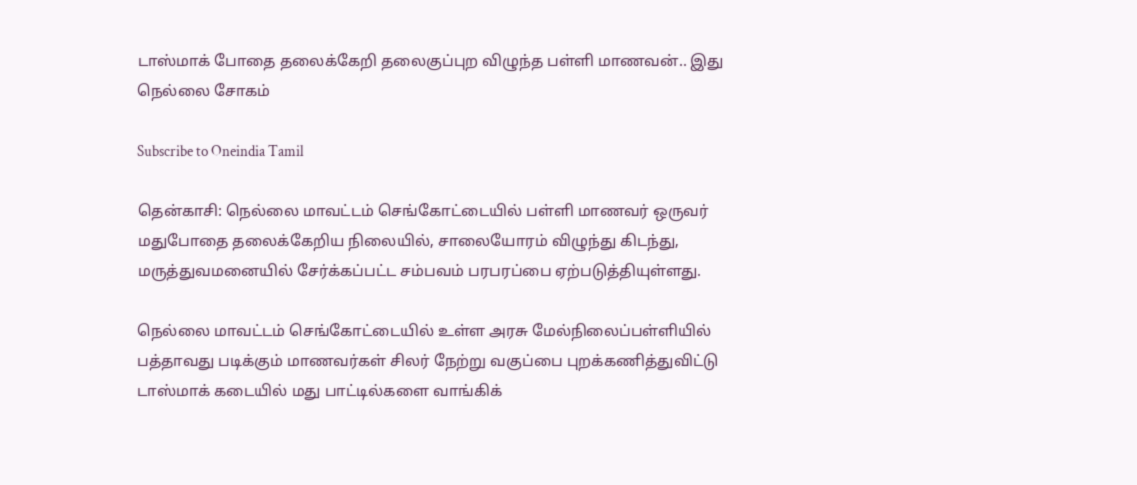டாஸ்மாக் போதை தலைக்கேறி தலைகுப்புற விழுந்த பள்ளி மாணவன்.. இது நெல்லை சோகம்

Subscribe to Oneindia Tamil

தென்காசி: நெல்லை மாவட்டம் செங்கோட்டையில் பள்ளி மாணவர் ஒருவர் மதுபோதை தலைக்கேறிய நிலையில், சாலையோரம் விழுந்து கிடந்து, மருத்துவமனையில் சேர்க்கப்பட்ட சம்பவம் பரபரப்பை ஏற்படுத்தியுள்ளது.

நெல்லை மாவட்டம் செங்கோட்டையில் உள்ள அரசு மேல்நிலைப்பள்ளியில் பத்தாவது படிக்கும் மாணவர்கள் சிலர் நேற்று வகுப்பை புறக்கணித்துவிட்டு டாஸ்மாக் கடையில் மது பாட்டில்களை வாங்கிக்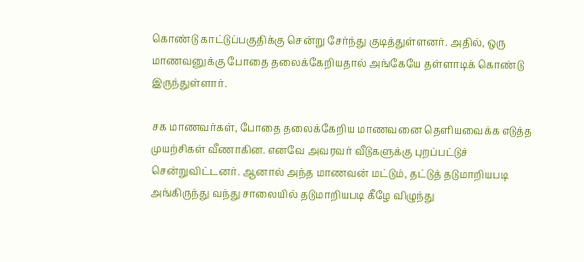கொண்டு காட்டுப்பகுதிக்கு சென்று சேர்ந்து குடித்துள்ளனர். அதில், ஒரு மாணவனுக்கு போதை தலைக்கேறியதால் அங்கேயே தள்ளாடிக் கொண்டு இருந்துள்ளார்.

சக மாணவர்கள், போதை தலைக்கேறிய மாணவனை தெளியவைக்க எடுத்த முயற்சிகள் வீணாகின. எனவே அவரவர் வீடுகளுக்கு புறப்பட்டுச் சென்றுவிட்டனர். ஆனால் அந்த மாணவன் மட்டும், தட்டுத் தடுமாறியபடி அங்கிருந்து வந்து சாலையில் தடுமாறியபடி கீழே விழுந்து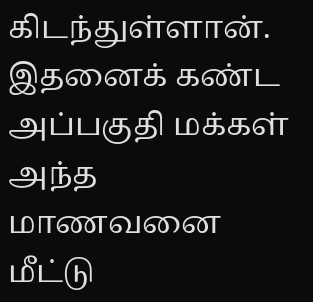கிடந்துள்ளான். இதனைக் கண்ட அப்பகுதி மக்கள் அந்த மாணவனை மீட்டு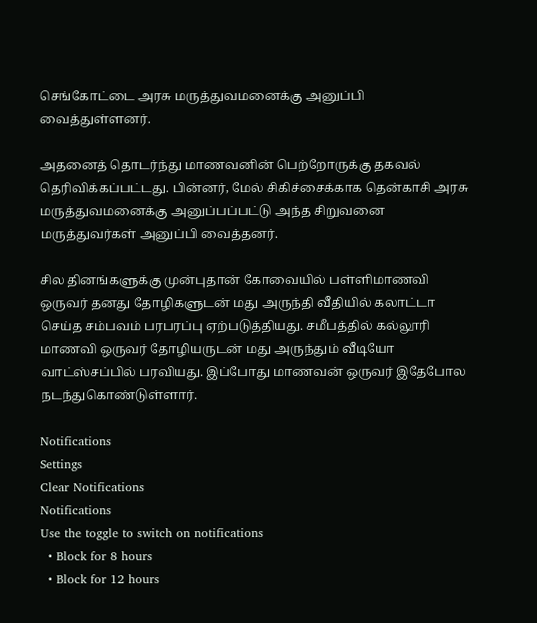செங்கோட்டை அரசு மருத்துவமனைக்கு அனுப்பி வைத்துள்ளனர்.

அதனைத் தொடர்ந்து மாணவனின் பெற்றோருக்கு தகவல் தெரிவிக்கப்பட்டது. பின்னர், மேல் சிகிச்சைக்காக தென்காசி அரசு மருத்துவமனைக்கு அனுப்பப்பட்டு அந்த சிறுவனை மருத்துவர்கள் அனுப்பி வைத்தனர்.

சில தினங்களுக்கு முன்புதான் கோவையில் பள்ளிமாணவி ஒருவர் தனது தோழிகளுடன் மது அருந்தி வீதியில் கலாட்டா செய்த சம்பவம் பரபரப்பு ஏற்படுத்தியது. சமீபத்தில் கல்லூரி மாணவி ஒருவர் தோழியருடன் மது அருந்தும் வீடியோ வாட்ஸ்சப்பில் பரவியது. இப்போது மாணவன் ஒருவர் இதேபோல நடந்துகொண்டுள்ளார்.

Notifications
Settings
Clear Notifications
Notifications
Use the toggle to switch on notifications
  • Block for 8 hours
  • Block for 12 hours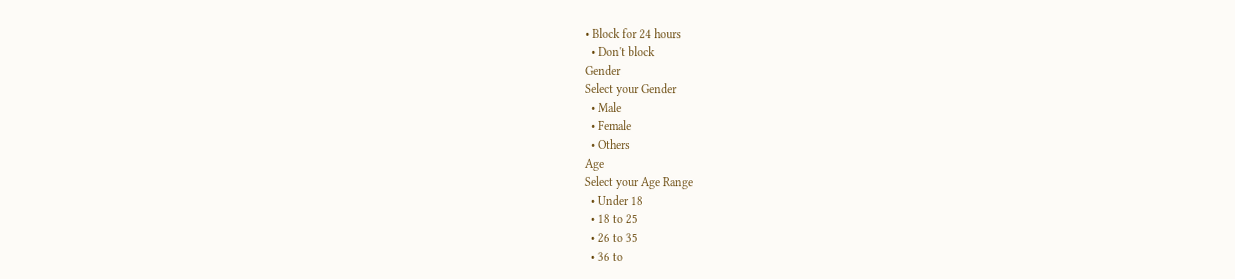• Block for 24 hours
  • Don't block
Gender
Select your Gender
  • Male
  • Female
  • Others
Age
Select your Age Range
  • Under 18
  • 18 to 25
  • 26 to 35
  • 36 to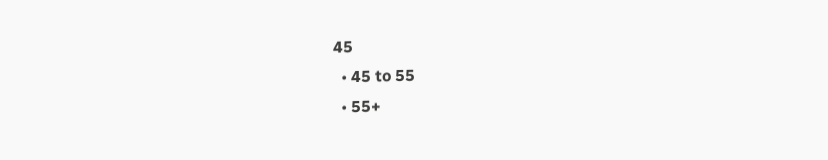45
  • 45 to 55
  • 55+